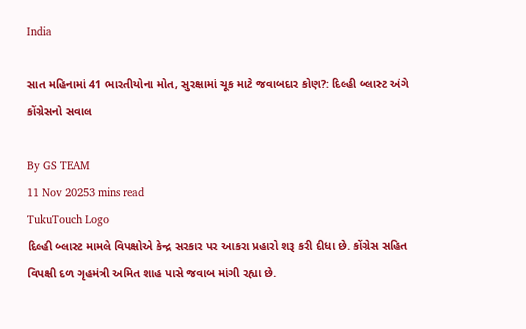India

સાત મહિનામાં 41 ભારતીયોના મોત, સુરક્ષામાં ચૂક માટે જવાબદાર કોણ?: દિલ્હી બ્લાસ્ટ અંગે કોંગ્રેસનો સવાલ

By GS TEAM
11 Nov 20253 mins read
TukuTouch Logo
દિલ્હી બ્લાસ્ટ મામલે વિપક્ષોએ કેન્દ્ર સરકાર પર આકરા પ્રહારો શરૂ કરી દીધા છે. કોંગ્રેસ સહિત વિપક્ષી દળ ગૃહમંત્રી અમિત શાહ પાસે જવાબ માંગી રહ્યા છે.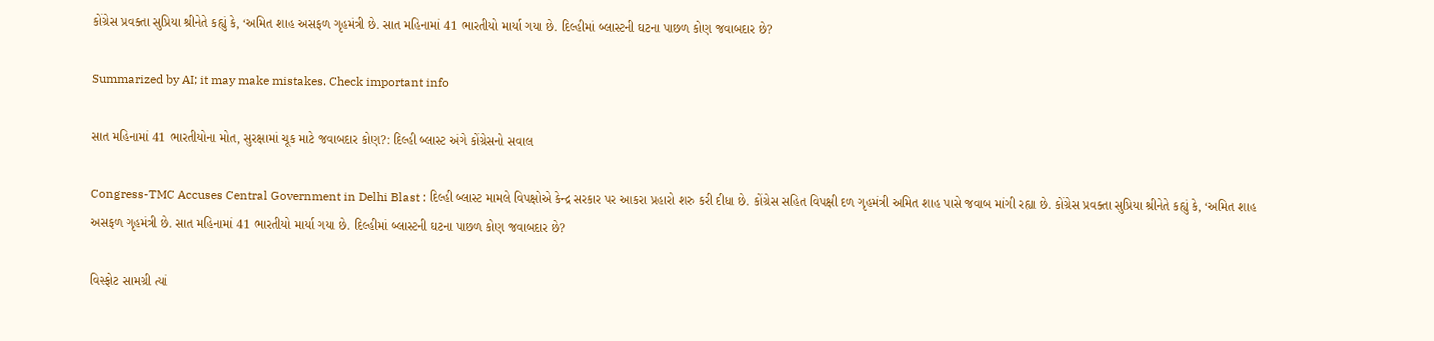કોંગ્રેસ પ્રવક્તા સુપ્રિયા શ્રીનેતે કહ્યું કે, ‘અમિત શાહ અસફળ ગૃહમંત્રી છે. સાત મહિનામાં 41 ભારતીયો માર્યા ગયા છે. દિલ્હીમાં બ્લાસ્ટની ઘટના પાછળ કોણ જવાબદાર છે?

Summarized by AI; it may make mistakes. Check important info

સાત મહિનામાં 41 ભારતીયોના મોત, સુરક્ષામાં ચૂક માટે જવાબદાર કોણ?: દિલ્હી બ્લાસ્ટ અંગે કોંગ્રેસનો સવાલ

Congress-TMC Accuses Central Government in Delhi Blast : દિલ્હી બ્લાસ્ટ મામલે વિપક્ષોએ કેન્દ્ર સરકાર પર આકરા પ્રહારો શરુ કરી દીધા છે. કોંગ્રેસ સહિત વિપક્ષી દળ ગૃહમંત્રી અમિત શાહ પાસે જવાબ માંગી રહ્યા છે. કોંગ્રેસ પ્રવક્તા સુપ્રિયા શ્રીનેતે કહ્યું કે, ‘અમિત શાહ અસફળ ગૃહમંત્રી છે. સાત મહિનામાં 41 ભારતીયો માર્યા ગયા છે. દિલ્હીમાં બ્લાસ્ટની ઘટના પાછળ કોણ જવાબદાર છે?

વિસ્ફોટ સામગ્રી ત્યાં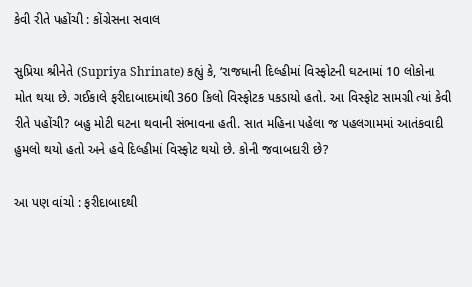કેવી રીતે પહોંચી : કોંગ્રેસના સવાલ

સુપ્રિયા શ્રીનેતે (Supriya Shrinate) કહ્યું કે, ‘રાજધાની દિલ્હીમાં વિસ્ફોટની ઘટનામાં 10 લોકોના મોત થયા છે. ગઈકાલે ફરીદાબાદમાંથી 360 કિલો વિસ્ફોટક પકડાયો હતો. આ વિસ્ફોટ સામગ્રી ત્યાં કેવી રીતે પહોંચી? બહુ મોટી ઘટના થવાની સંભાવના હતી. સાત મહિના પહેલા જ પહલગામમાં આતંકવાદી હુમલો થયો હતો અને હવે દિલ્હીમાં વિસ્ફોટ થયો છે. કોની જવાબદારી છે?

આ પણ વાંચો : ફરીદાબાદથી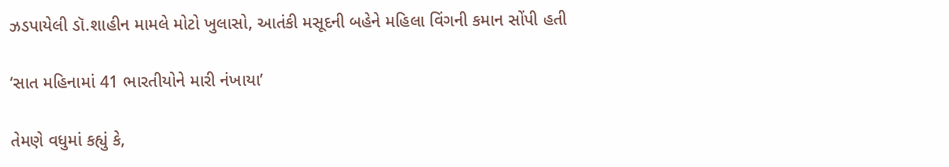ઝડપાયેલી ડૉ.શાહીન મામલે મોટો ખુલાસો, આતંકી મસૂદની બહેને મહિલા વિંગની કમાન સોંપી હતી

‘સાત મહિનામાં 41 ભારતીયોને મારી નંખાયા’

તેમણે વધુમાં કહ્યું કે,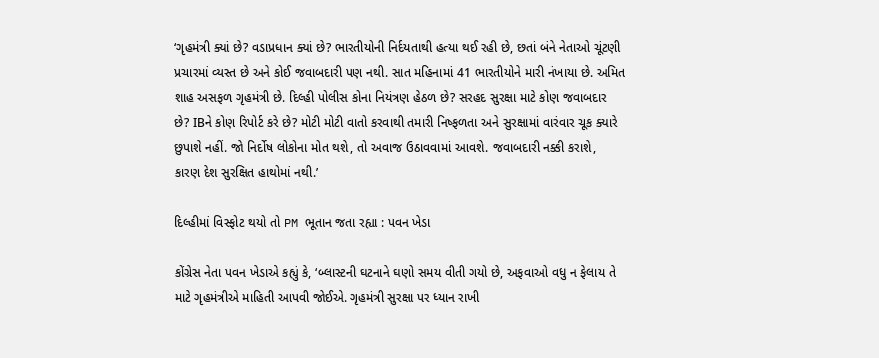‘ગૃહમંત્રી ક્યાં છે? વડાપ્રધાન ક્યાં છે? ભારતીયોની નિર્દયતાથી હત્યા થઈ રહી છે, છતાં બંને નેતાઓ ચૂંટણી પ્રચારમાં વ્યસ્ત છે અને કોઈ જવાબદારી પણ નથી. સાત મહિનામાં 41 ભારતીયોને મારી નંખાયા છે. અમિત શાહ અસફળ ગૃહમંત્રી છે. દિલ્હી પોલીસ કોના નિયંત્રણ હેઠળ છે? સરહદ સુરક્ષા માટે કોણ જવાબદાર છે? IBને કોણ રિપોર્ટ કરે છે? મોટી મોટી વાતો કરવાથી તમારી નિષ્ફળતા અને સુરક્ષામાં વારંવાર ચૂક ક્યારે છુપાશે નહીં. જો નિર્દોષ લોકોના મોત થશે, તો અવાજ ઉઠાવવામાં આવશે. જવાબદારી નક્કી કરાશે, કારણ દેશ સુરક્ષિત હાથોમાં નથી.’

દિલ્હીમાં વિસ્ફોટ થયો તો PM ભૂતાન જતા રહ્યા : પવન ખેડા

કોંગ્રેસ નેતા પવન ખેડાએ કહ્યું કે, ‘બ્લાસ્ટની ઘટનાને ઘણો સમય વીતી ગયો છે, અફવાઓ વધુ ન ફેલાય તે માટે ગૃહમંત્રીએ માહિતી આપવી જોઈએ. ગૃહમંત્રી સુરક્ષા પર ધ્યાન રાખી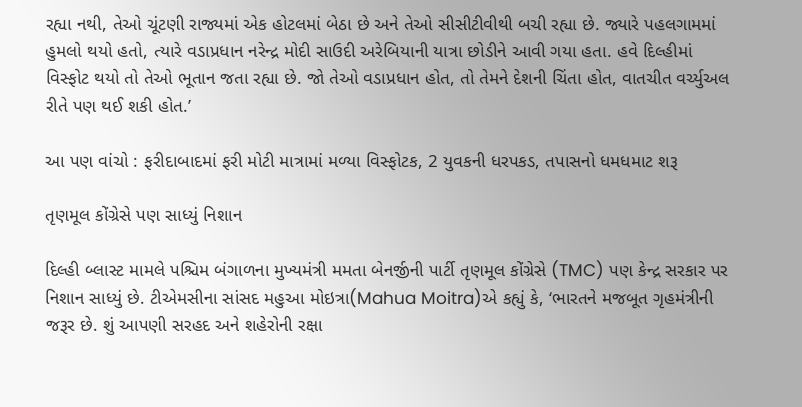રહ્યા નથી, તેઓ ચૂંટણી રાજ્યમાં એક હોટલમાં બેઠા છે અને તેઓ સીસીટીવીથી બચી રહ્યા છે. જ્યારે પહલગામમાં હુમલો થયો હતો, ત્યારે વડાપ્રધાન નરેન્દ્ર મોદી સાઉદી અરેબિયાની યાત્રા છોડીને આવી ગયા હતા. હવે દિલ્હીમાં વિસ્ફોટ થયો તો તેઓ ભૂતાન જતા રહ્યા છે. જો તેઓ વડાપ્રધાન હોત, તો તેમને દેશની ચિંતા હોત, વાતચીત વર્ચ્યુઅલ રીતે પણ થઈ શકી હોત.’

આ પણ વાંચો : ફરીદાબાદમાં ફરી મોટી માત્રામાં મળ્યા વિસ્ફોટક, 2 યુવકની ધરપકડ, તપાસનો ધમધમાટ શરૂ

તૃણમૂલ કોંગ્રેસે પણ સાધ્યું નિશાન

દિલ્હી બ્લાસ્ટ મામલે પશ્ચિમ બંગાળના મુખ્યમંત્રી મમતા બેનર્જીની પાર્ટી તૃણમૂલ કોંગ્રેસે (TMC) પણ કેન્દ્ર સરકાર પર નિશાન સાધ્યું છે. ટીએમસીના સાંસદ મહુઆ મોઇત્રા(Mahua Moitra)એ કહ્યું કે, ‘ભારતને મજબૂત ગૃહમંત્રીની જરૂર છે. શું આપણી સરહદ અને શહેરોની રક્ષા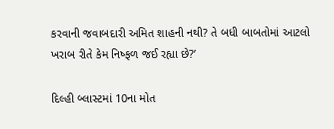કરવાની જવાબદારી અમિત શાહની નથી? તે બધી બાબતોમાં આટલો ખરાબ રીતે કેમ નિષ્ફળ જઈ રહ્યા છે?’

દિલ્હી બ્લાસ્ટમાં 10ના મોત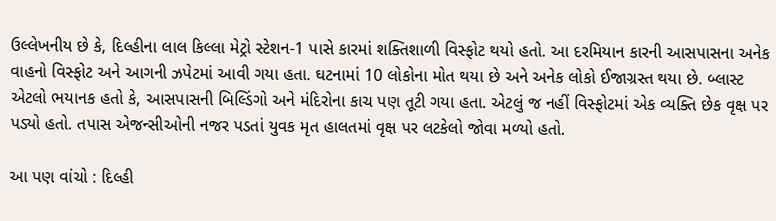ઉલ્લેખનીય છે કે, દિલ્હીના લાલ કિલ્લા મેટ્રો સ્ટેશન-1 પાસે કારમાં શક્તિશાળી વિસ્ફોટ થયો હતો. આ દરમિયાન કારની આસપાસના અનેક વાહનો વિસ્ફોટ અને આગની ઝપેટમાં આવી ગયા હતા. ઘટનામાં 10 લોકોના મોત થયા છે અને અનેક લોકો ઈજાગ્રસ્ત થયા છે. બ્લાસ્ટ એટલો ભયાનક હતો કે, આસપાસની બિલ્ડિંગો અને મંદિરોના કાચ પણ તૂટી ગયા હતા. એટલું જ નહીં વિસ્ફોટમાં એક વ્યક્તિ છેક વૃક્ષ પર પડ્યો હતો. તપાસ એજન્સીઓની નજર પડતાં યુવક મૃત હાલતમાં વૃક્ષ પર લટકેલો જોવા મળ્યો હતો.

આ પણ વાંચો : દિલ્હી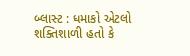બ્લાસ્ટ : ધમાકો એટલો શક્તિશાળી હતો કે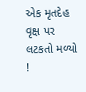એક મૃતદેહ વૃક્ષ પર લટકતો મળ્યો !